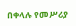በቀላሉ የመሥሪያ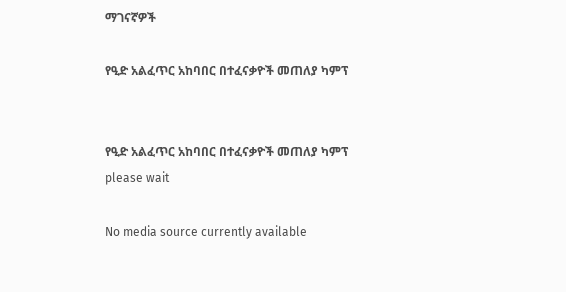ማገናኛዎች

የዒድ አልፈጥር አከባበር በተፈናቃዮች መጠለያ ካምፕ


የዒድ አልፈጥር አከባበር በተፈናቃዮች መጠለያ ካምፕ
please wait

No media source currently available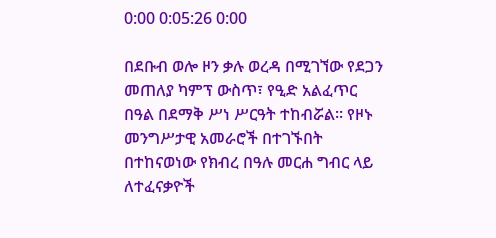0:00 0:05:26 0:00

በደቡብ ወሎ ዞን ቃሉ ወረዳ በሚገኘው የደጋን መጠለያ ካምፕ ውስጥ፣ የዒድ አልፈጥር በዓል በደማቅ ሥነ ሥርዓት ተከብሯል፡፡ የዞኑ መንግሥታዊ አመራሮች በተገኙበት በተከናወነው የክብረ በዓሉ መርሐ ግብር ላይ ለተፈናቃዮች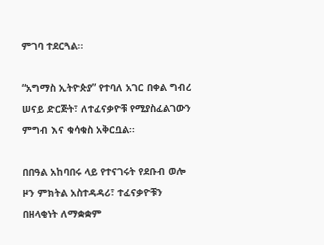ምገባ ተደርጓል፡፡

“አግማስ ኢትዮጵያ” የተባለ አገር በቀል ግብረ ሠናይ ድርጅት፣ ለተፈናቃዮቹ የሚያስፈልገውን ምግብ እና ቁሳቁስ አቅርቧል፡፡

በበዓል አከባበሩ ላይ የተናገሩት የደቡብ ወሎ ዞን ምክትል አስተዳዳሪ፣ ተፈናቃዮቹን በዘላቂነት ለማቋቋም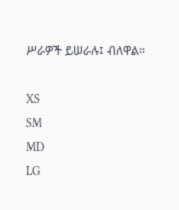ሥራዎች ይሠራሉ፤ ብለዋል፡፡

XS
SM
MD
LG